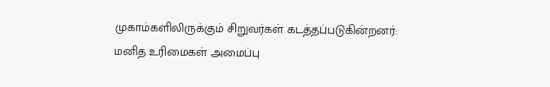முகாம்களிலிருக்கும் சிறுவர்கள் கடத்தப்படுகின்றனர்: மனித உரிமைகள் அமைப்பு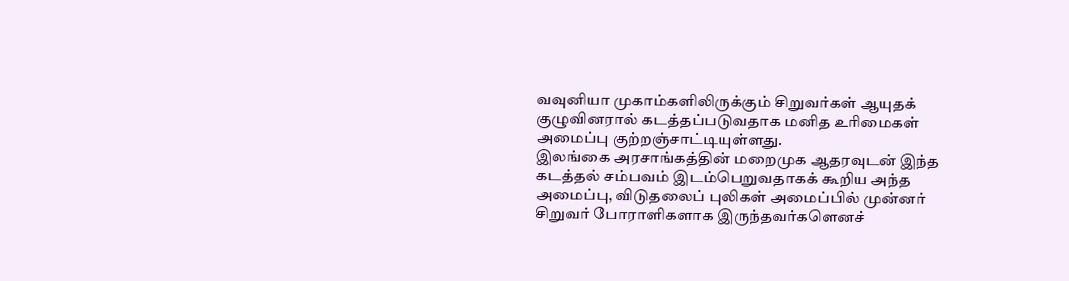வவுனியா முகாம்களிலிருக்கும் சிறுவர்கள் ஆயுதக் குழுவினரால் கடத்தப்படுவதாக மனித உரிமைகள் அமைப்பு குற்றஞ்சாட்டியுள்ளது.
இலங்கை அரசாங்கத்தின் மறைமுக ஆதரவுடன் இந்த கடத்தல் சம்பவம் இடம்பெறுவதாகக் கூறிய அந்த அமைப்பு, விடுதலைப் புலிகள் அமைப்பில் முன்னர் சிறுவர் போராளிகளாக இருந்தவர்களெனச்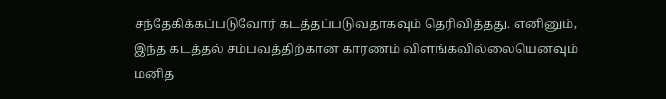சந்தேகிக்கப்படுவோர் கடத்தப்படுவதாகவும் தெரிவித்தது. எனினும், இந்த கடத்தல் சம்பவத்திற்கான காரணம் விளங்கவில்லையெனவும் மனித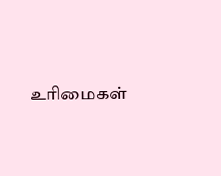உரிமைகள்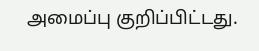அமைப்பு குறிப்பிட்டது.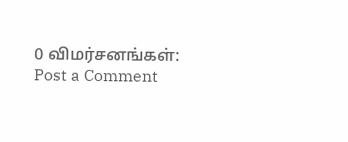0 விமர்சனங்கள்:
Post a Comment